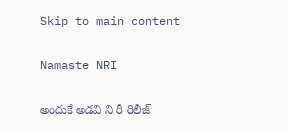Skip to main content

Namaste NRI

అందుకే అడవి ని రీ రిలీజ్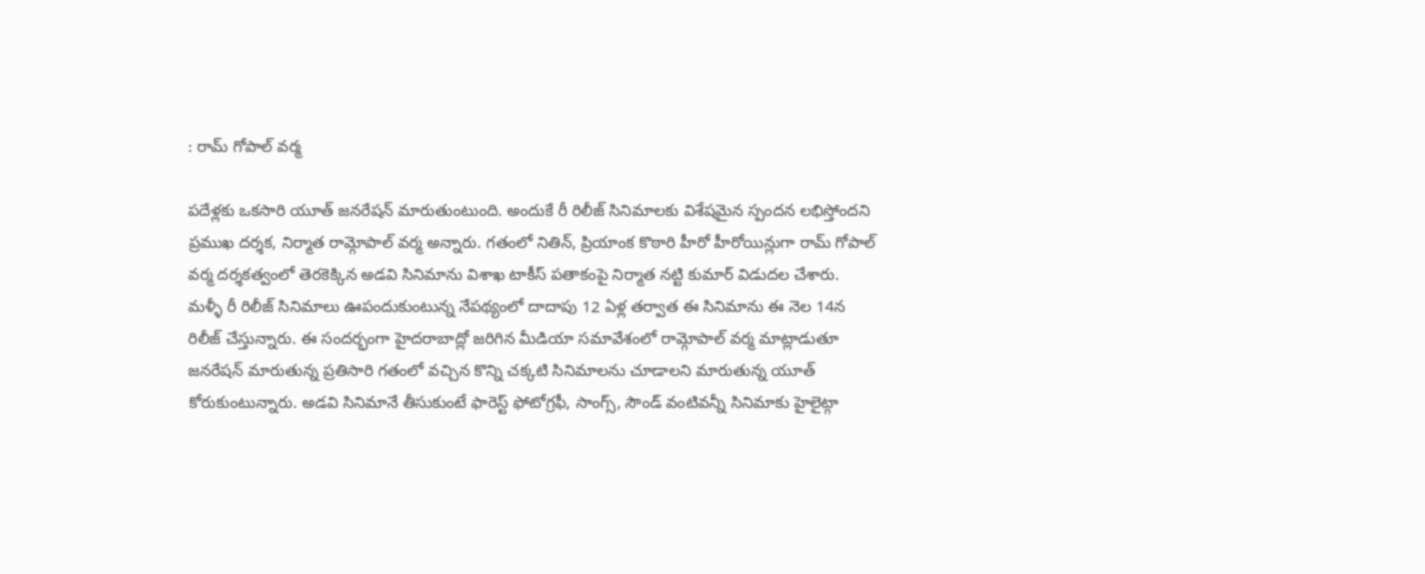: రామ్ గోపాల్ వర్మ

పదేళ్లకు ఒకసారి యూత్ జనరేషన్ మారుతుంటుంది. అందుకే రీ రిలీజ్ సినిమాలకు విశేషమైన స్పందన లభిస్తోందని ప్రముఖ దర్శక, నిర్మాత రామ్గోపాల్ వర్మ అన్నారు. గతంలో నితిన్, ప్రియాంక కొఠారి హీరో హీరోయిన్లుగా రామ్ గోపాల్ వర్మ దర్శకత్వంలో తెరకెక్కిన అడవి సినిమాను విశాఖ టాకీస్ పతాకంపై నిర్మాత నట్టి కుమార్ విడుదల చేశారు. మళ్ళీ రీ రిలీజ్ సినిమాలు ఊపందుకుంటున్న నేపథ్యంలో దాదాపు 12 ఏళ్ల తర్వాత ఈ సినిమాను ఈ నెల 14న రిలీజ్ చేస్తున్నారు. ఈ సందర్భంగా హైదరాబాద్లో జరిగిన మీడియా సమావేశంలో రామ్గోపాల్ వర్మ మాట్లాడుతూ జనరేషన్ మారుతున్న ప్రతిసారి గతంలో వచ్చిన కొన్ని చక్కటి సినిమాలను చూడాలని మారుతున్న యూత్ కోరుకుంటున్నారు. అడవి సినిమానే తీసుకుంటే ఫారెస్ట్ ఫోటోగ్రఫీ, సాంగ్స్, సౌండ్ వంటివన్నీ సినిమాకు హైలైట్గా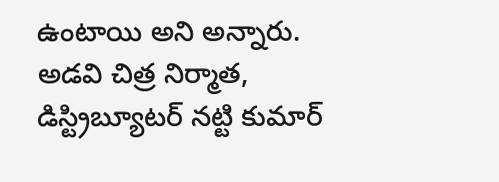ఉంటాయి అని అన్నారు. అడవి చిత్ర నిర్మాత, డిస్ట్రిబ్యూటర్ నట్టి కుమార్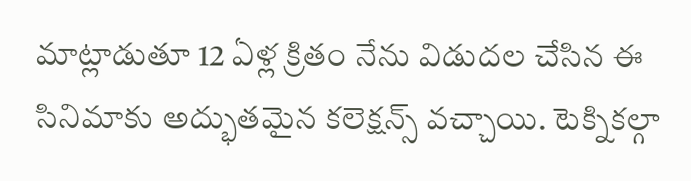మాట్లాడుతూ 12 ఏళ్ల క్రితం నేను విడుదల చేసిన ఈ సినిమాకు అద్భుతమైన కలెక్షన్స్ వచ్చాయి. టెక్నికల్గా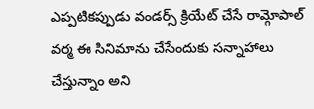ఎప్పటికప్పుడు వండర్స్ క్రియేట్ చేసే రామ్గోపాల్ వర్మ ఈ సినిమాను చేసేందుకు సన్నాహాలు చేస్తున్నాం అని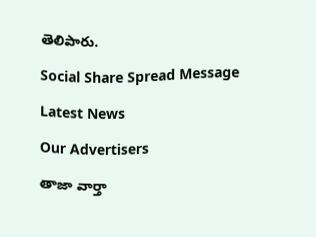తెలిపారు.

Social Share Spread Message

Latest News

Our Advertisers

తాజా వార్తా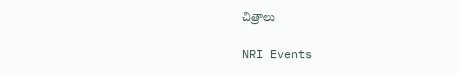చిత్రాలు

NRI Events